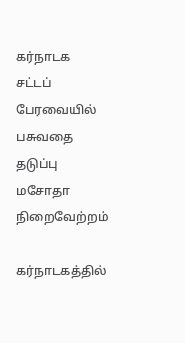கர்நாடக சட்டப் பேரவையில் பசுவதை தடுப்பு மசோதா நிறைவேற்றம்

கர்நாடகத்தில்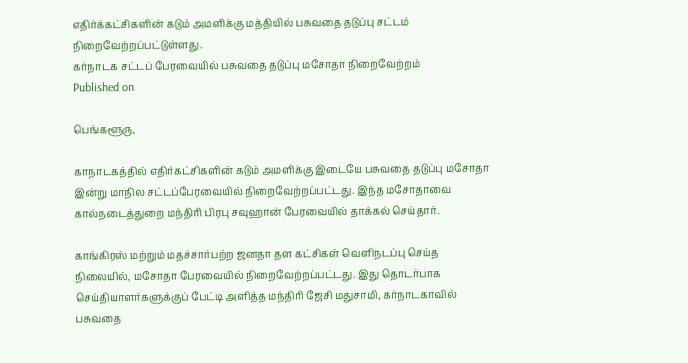எதிர்க்கட்சிகளின் கடும் அமளிக்கு மத்தியில் பசுவதை தடுப்பு சட்டம் நிறைவேற்றப்பட்டுள்ளது.
கர்நாடக சட்டப் பேரவையில் பசுவதை தடுப்பு மசோதா நிறைவேற்றம்
Published on

பெங்களூரு,

காநாடகத்தில் எதிர்கட்சிகளின் கடும் அமளிக்கு இடையே பசுவதை தடுப்பு மசோதா இன்று மாநில சட்டப்பேரவையில் நிறைவேற்றப்பட்டது. இந்த மசோதாவை கால்நடைத்துறை மந்திரி பிரபு சவுஹான் பேரவையில் தாக்கல் செய்தார்.

காங்கிரஸ் மற்றும் மதச்சார்பற்ற ஜனதா தள கட்சிகள் வெளிநடப்பு செய்த நிலையில், மசோதா பேரவையில் நிறைவேற்றப்பட்டது. இது தொடர்பாக செய்தியாளர்களுக்குப் பேட்டி அளித்த மந்திரி ஜேசி மதுசாமி, கர்நாடகாவில் பசுவதை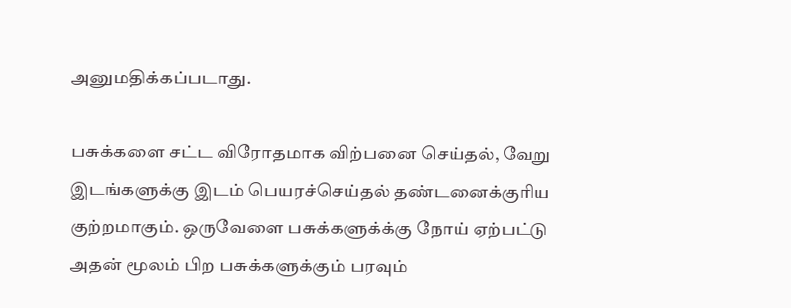அனுமதிக்கப்படாது.

பசுக்களை சட்ட விரோதமாக விற்பனை செய்தல், வேறு இடங்களுக்கு இடம் பெயரச்செய்தல் தண்டனைக்குரிய குற்றமாகும். ஒருவேளை பசுக்களுக்க்கு நோய் ஏற்பட்டு அதன் மூலம் பிற பசுக்களுக்கும் பரவும்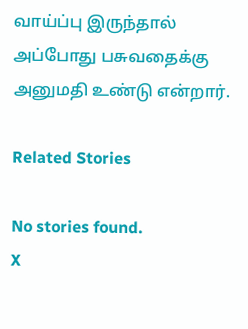வாய்ப்பு இருந்தால் அப்போது பசுவதைக்கு அனுமதி உண்டு என்றார்.

Related Stories

No stories found.
X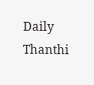Daily Thanthi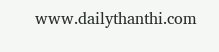www.dailythanthi.com